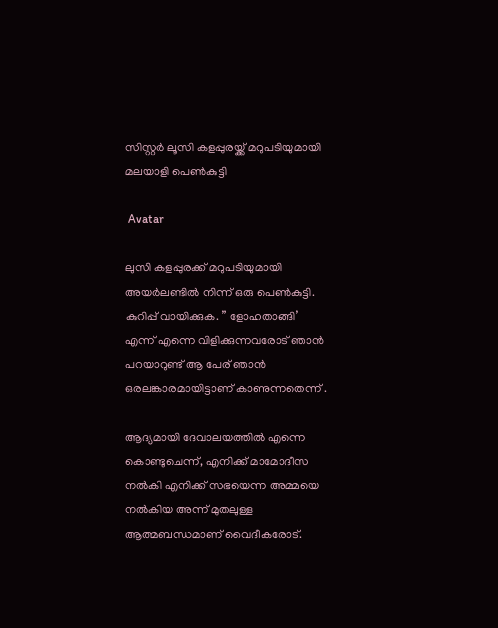സിസ്റ്റർ ലൂസി കളപ്പുരയ്ക്ക് മറുപടിയുമായി മലയാളി പെൺകുട്ടി

 Avatar

ലുസി കളപ്പുരക്ക് മറുപടിയുമായി അയർലണ്ടിൽ നിന്ന് ഒരു പെൺകുട്ടി. കുറിപ്പ്‌ വായിക്കുക. ” ളോഹതാങ്ങി’ എന്ന് എന്നെ വിളിക്കുന്നവരോട് ഞാൻ പറയാറുണ്ട് ആ പേര് ഞാൻ ഒരലങ്കാരമായിട്ടാണ് കാണുന്നതെന്ന് .

ആദ്യമായി ദേവാലയത്തിൽ എന്നെ കൊണ്ടുചെന്ന്, എനിക്ക് മാമോദീസ നൽകി എനിക്ക് സഭയെന്ന അമ്മയെ നൽകിയ അന്ന് മുതലുള്ള ആത്മബന്ധമാണ് വൈദീകരോട്.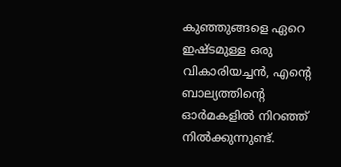കുഞ്ഞുങ്ങളെ ഏറെ ഇഷ്ടമുള്ള ഒരു വികാരിയച്ചൻ, എന്റെ ബാല്യത്തിന്റെ ഓർമകളിൽ നിറഞ്ഞ് നിൽക്കുന്നുണ്ട്.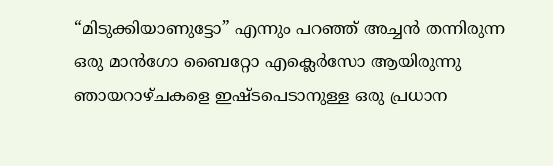“മിടുക്കിയാണുട്ടോ” എന്നും പറഞ്ഞ് അച്ചൻ തന്നിരുന്ന ഒരു മാൻഗോ ബൈറ്റോ എക്ലെർസോ ആയിരുന്നു ഞായറാഴ്ചകളെ ഇഷ്ടപെടാനുള്ള ഒരു പ്രധാന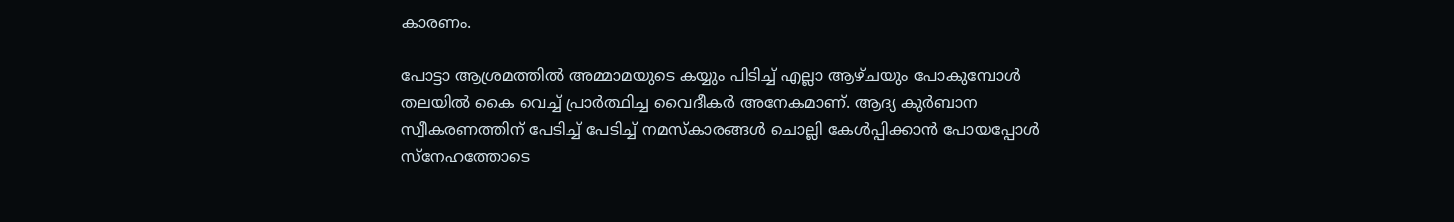കാരണം.

പോട്ടാ ആശ്രമത്തിൽ അമ്മാമയുടെ കയ്യും പിടിച്ച് എല്ലാ ആഴ്ചയും പോകുമ്പോൾ തലയിൽ കൈ വെച്ച് പ്രാർത്ഥിച്ച വൈദീകർ അനേകമാണ്. ആദ്യ കുർബാന സ്വീകരണത്തിന് പേടിച്ച് പേടിച്ച് നമസ്കാരങ്ങൾ ചൊല്ലി കേൾപ്പിക്കാൻ പോയപ്പോൾ സ്നേഹത്തോടെ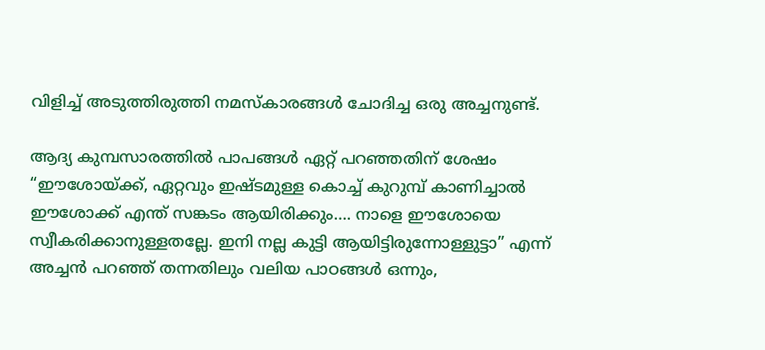വിളിച്ച് അടുത്തിരുത്തി നമസ്കാരങ്ങൾ ചോദിച്ച ഒരു അച്ചനുണ്ട്.

ആദ്യ കുമ്പസാരത്തിൽ പാപങ്ങൾ ഏറ്റ് പറഞ്ഞതിന് ശേഷം “ഈശോയ്ക്ക്, ഏറ്റവും ഇഷ്ടമുള്ള കൊച്ച് കുറുമ്പ് കാണിച്ചാൽ ഈശോക്ക് എന്ത് സങ്കടം ആയിരിക്കും…. നാളെ ഈശോയെ സ്വീകരിക്കാനുള്ളതല്ലേ. ഇനി നല്ല കുട്ടി ആയിട്ടിരുന്നോള്ളുട്ടാ” എന്ന് അച്ചൻ പറഞ്ഞ് തന്നതിലും വലിയ പാഠങ്ങൾ ഒന്നും,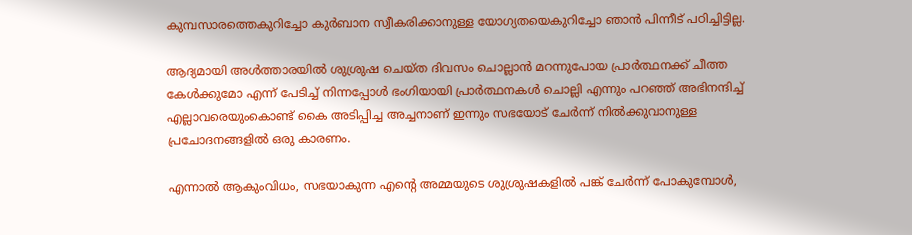കുമ്പസാരത്തെകുറിച്ചോ കുർബാന സ്വീകരിക്കാനുള്ള യോഗ്യതയെകുറിച്ചോ ഞാൻ പിന്നീട് പഠിച്ചിട്ടില്ല.

ആദ്യമായി അൾത്താരയിൽ ശുശ്രുഷ ചെയ്ത ദിവസം ചൊല്ലാൻ മറന്നുപോയ പ്രാർത്ഥനക്ക് ചീത്ത കേൾക്കുമോ എന്ന് പേടിച്ച് നിന്നപ്പോൾ ഭംഗിയായി പ്രാർത്ഥനകൾ ചൊല്ലി എന്നും പറഞ്ഞ് അഭിനന്ദിച്ച് എല്ലാവരെയുംകൊണ്ട് കൈ അടിപ്പിച്ച അച്ചനാണ് ഇന്നും സഭയോട് ചേർന്ന് നിൽക്കുവാനുള്ള പ്രചോദനങ്ങളിൽ ഒരു കാരണം.

എന്നാൽ ആകുംവിധം, സഭയാകുന്ന എന്റെ അമ്മയുടെ ശുശ്രുഷകളിൽ പങ്ക് ചേർന്ന് പോകുമ്പോൾ,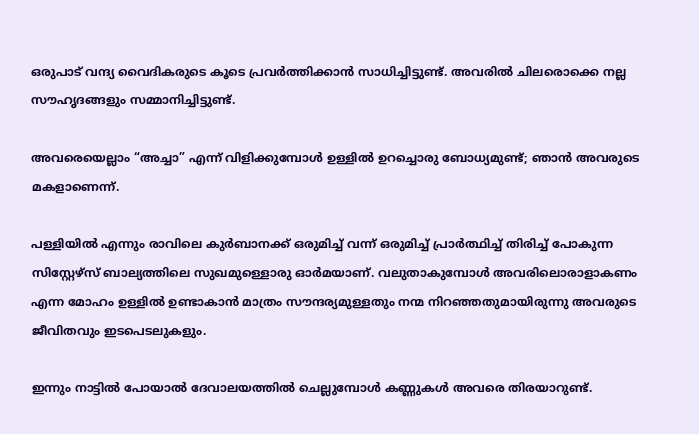ഒരുപാട് വന്ദ്യ വൈദികരുടെ കൂടെ പ്രവർത്തിക്കാൻ സാധിച്ചിട്ടുണ്ട്. അവരിൽ ചിലരൊക്കെ നല്ല സൗഹൃദങ്ങളും സമ്മാനിച്ചിട്ടുണ്ട്.

അവരെയെല്ലാം “അച്ചാ” എന്ന് വിളിക്കുമ്പോൾ ഉള്ളിൽ ഉറച്ചൊരു ബോധ്യമുണ്ട്; ഞാൻ അവരുടെ മകളാണെന്ന്.

പള്ളിയിൽ എന്നും രാവിലെ കുർബാനക്ക് ഒരുമിച്ച് വന്ന് ഒരുമിച്ച് പ്രാർത്ഥിച്ച് തിരിച്ച് പോകുന്ന സിസ്റ്റേഴ്സ് ബാല്യത്തിലെ സുഖമുള്ളൊരു ഓർമയാണ്. വലുതാകുമ്പോൾ അവരിലൊരാളാകണം എന്ന മോഹം ഉള്ളിൽ ഉണ്ടാകാൻ മാത്രം സൗന്ദര്യമുള്ളതും നന്മ നിറഞ്ഞതുമായിരുന്നു അവരുടെ ജീവിതവും ഇടപെടലുകളും.

ഇന്നും നാട്ടിൽ പോയാൽ ദേവാലയത്തിൽ ചെല്ലുമ്പോൾ കണ്ണുകൾ അവരെ തിരയാറുണ്ട്.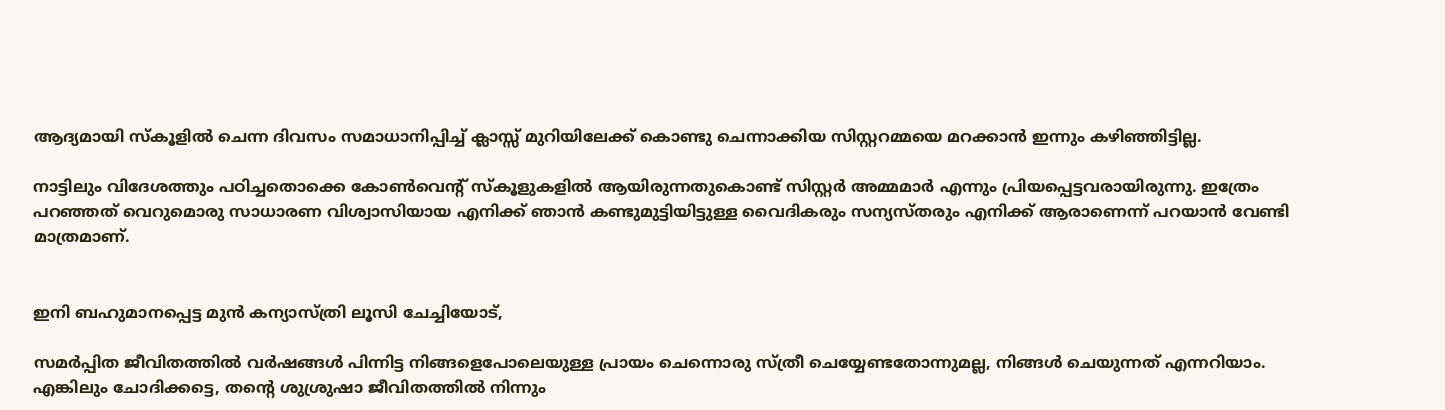ആദ്യമായി സ്കൂളിൽ ചെന്ന ദിവസം സമാധാനിപ്പിച്ച് ക്ലാസ്സ്‌ മുറിയിലേക്ക് കൊണ്ടു ചെന്നാക്കിയ സിസ്റ്ററമ്മയെ മറക്കാൻ ഇന്നും കഴിഞ്ഞിട്ടില്ല.

നാട്ടിലും വിദേശത്തും പഠിച്ചതൊക്കെ കോൺവെന്റ് സ്കൂളുകളിൽ ആയിരുന്നതുകൊണ്ട് സിസ്റ്റർ അമ്മമാർ എന്നും പ്രിയപ്പെട്ടവരായിരുന്നു. ഇത്രേം പറഞ്ഞത് വെറുമൊരു സാധാരണ വിശ്വാസിയായ എനിക്ക് ഞാൻ കണ്ടുമുട്ടിയിട്ടുള്ള വൈദികരും സന്യസ്തരും എനിക്ക് ആരാണെന്ന് പറയാൻ വേണ്ടി മാത്രമാണ്.


ഇനി ബഹുമാനപ്പെട്ട മുൻ കന്യാസ്ത്രി ലൂസി ചേച്ചിയോട്,

സമർപ്പിത ജീവിതത്തിൽ വർഷങ്ങൾ പിന്നിട്ട നിങ്ങളെപോലെയുള്ള പ്രായം ചെന്നൊരു സ്ത്രീ ചെയ്യേണ്ടതോന്നുമല്ല, നിങ്ങൾ ചെയുന്നത് എന്നറിയാം. എങ്കിലും ചോദിക്കട്ടെ, തന്റെ ശുശ്രുഷാ ജീവിതത്തിൽ നിന്നും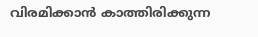വിരമിക്കാൻ കാത്തിരിക്കുന്ന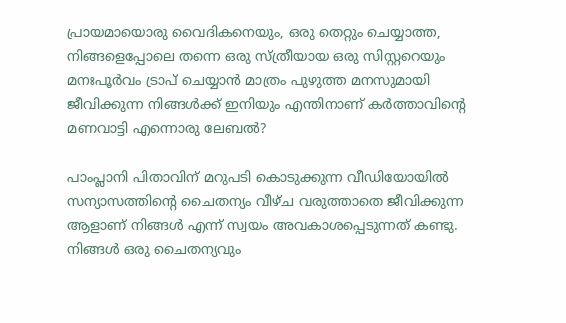പ്രായമായൊരു വൈദികനെയും, ഒരു തെറ്റും ചെയ്യാത്ത, നിങ്ങളെപ്പോലെ തന്നെ ഒരു സ്ത്രീയായ ഒരു സിസ്റ്ററെയും മനഃപൂർവം ട്രാപ് ചെയ്യാൻ മാത്രം പുഴുത്ത മനസുമായി ജീവിക്കുന്ന നിങ്ങൾക്ക് ഇനിയും എന്തിനാണ് കർത്താവിന്റെ മണവാട്ടി എന്നൊരു ലേബൽ?

പാംപ്ലാനി പിതാവിന് മറുപടി കൊടുക്കുന്ന വീഡിയോയിൽ സന്യാസത്തിന്റെ ചൈതന്യം വീഴ്ച വരുത്താതെ ജീവിക്കുന്ന ആളാണ് നിങ്ങൾ എന്ന് സ്വയം അവകാശപ്പെടുന്നത് കണ്ടു. നിങ്ങൾ ഒരു ചൈതന്യവും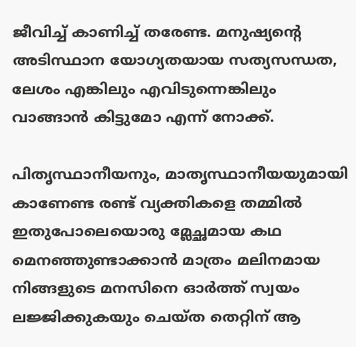ജീവിച്ച് കാണിച്ച് തരേണ്ട. മനുഷ്യന്റെ അടിസ്ഥാന യോഗ്യതയായ സത്യസന്ധത, ലേശം എങ്കിലും എവിടുന്നെങ്കിലും വാങ്ങാൻ കിട്ടുമോ എന്ന് നോക്ക്.

പിതൃസ്ഥാനീയനും, മാതൃസ്ഥാനീയയുമായി കാണേണ്ട രണ്ട് വ്യക്തികളെ തമ്മിൽ ഇതുപോലെയൊരു മ്ലേച്ഛമായ കഥ മെനഞ്ഞുണ്ടാക്കാൻ മാത്രം മലിനമായ നിങ്ങളുടെ മനസിനെ ഓർത്ത് സ്വയം ലജ്ജിക്കുകയും ചെയ്ത തെറ്റിന് ആ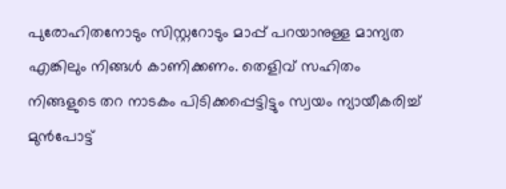പുരോഹിതനോടും സിസ്റ്ററോടും മാപ്പ് പറയാനുള്ള മാന്യത എങ്കിലും നിങ്ങൾ കാണിക്കണം. തെളിവ് സഹിതം നിങ്ങളുടെ തറ നാടകം പിടിക്കപ്പെട്ടിട്ടും സ്വയം ന്യായീകരിച്ച് മുൻപോട്ട്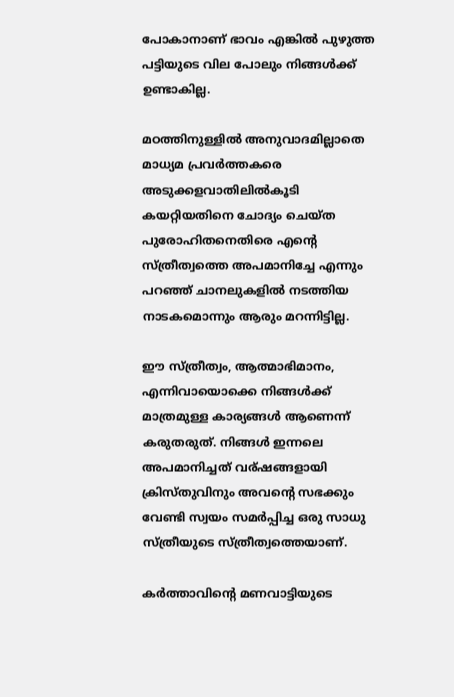പോകാനാണ് ഭാവം എങ്കിൽ പുഴുത്ത പട്ടിയുടെ വില പോലും നിങ്ങൾക്ക് ഉണ്ടാകില്ല.

മഠത്തിനുള്ളിൽ അനുവാദമില്ലാതെ മാധ്യമ പ്രവർത്തകരെ അടുക്കളവാതിലിൽകൂടി കയറ്റിയതിനെ ചോദ്യം ചെയ്ത പുരോഹിതനെതിരെ എന്റെ സ്ത്രീത്വത്തെ അപമാനിച്ചേ എന്നും പറഞ്ഞ് ചാനലുകളിൽ നടത്തിയ നാടകമൊന്നും ആരും മറന്നിട്ടില്ല.

ഈ സ്ത്രീത്വം, ആത്മാഭിമാനം, എന്നിവായൊക്കെ നിങ്ങൾക്ക് മാത്രമുള്ള കാര്യങ്ങൾ ആണെന്ന് കരുതരുത്. നിങ്ങൾ ഇന്നലെ അപമാനിച്ചത് വര്ഷങ്ങളായി ക്രിസ്തുവിനും അവന്റെ സഭക്കും വേണ്ടി സ്വയം സമർപ്പിച്ച ഒരു സാധു സ്ത്രീയുടെ സ്ത്രീത്വത്തെയാണ്.

കർത്താവിന്റെ മണവാട്ടിയുടെ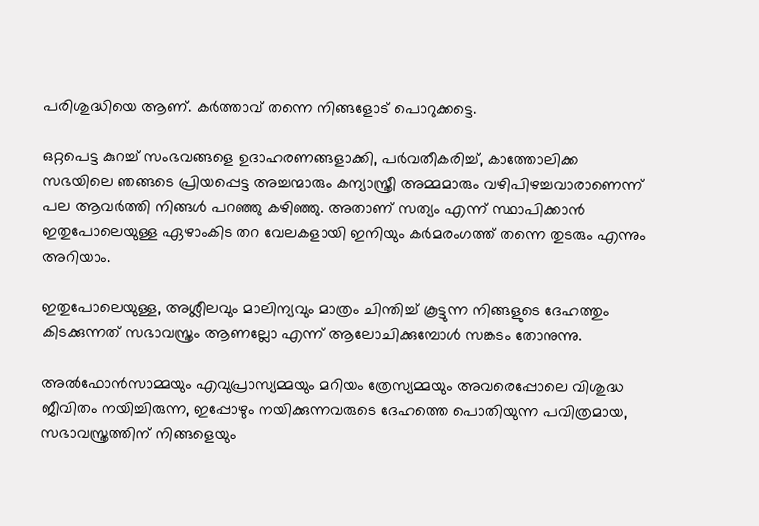പരിശുദ്ധിയെ ആണ്. കർത്താവ് തന്നെ നിങ്ങളോട് പൊറുക്കട്ടെ.

ഒറ്റപെട്ട കുറച്ച് സംഭവങ്ങളെ ഉദാഹരണങ്ങളാക്കി, പർവതീകരിച്ച്, കാത്തോലിക്ക സഭയിലെ ഞങ്ങടെ പ്രിയപ്പെട്ട അച്ചന്മാരും കന്യാസ്ത്രീ അമ്മമാരും വഴിപിഴച്ചവാരാണെന്ന് പല ആവർത്തി നിങ്ങൾ പറഞ്ഞു കഴിഞ്ഞു. അതാണ് സത്യം എന്ന് സ്ഥാപിക്കാൻ ഇതുപോലെയുള്ള ഏഴാംകിട തറ വേലകളായി ഇനിയും കർമരംഗത്ത് തന്നെ തുടരും എന്നും അറിയാം.

ഇതുപോലെയുള്ള, അശ്ലീലവും മാലിന്യവും മാത്രം ചിന്തിച്ച് കൂട്ടുന്ന നിങ്ങളുടെ ദേഹത്തും കിടക്കുന്നത് സഭാവസ്ത്രം ആണല്ലോ എന്ന് ആലോചിക്കുമ്പോൾ സങ്കടം തോനുന്നു.

അൽഫോൻസാമ്മയും എവുപ്രാസ്യമ്മയും മറിയം ത്രേസ്യമ്മയും അവരെപ്പോലെ വിശുദ്ധ ജീവിതം നയിച്ചിരുന്ന, ഇപ്പോഴും നയിക്കുന്നവരുടെ ദേഹത്തെ പൊതിയുന്ന പവിത്രമായ, സഭാവസ്ത്രത്തിന് നിങ്ങളെയും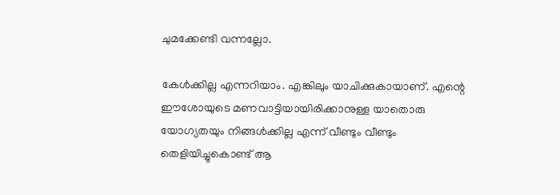ചുമക്കേണ്ടി വന്നല്ലോ.

കേൾക്കില്ല എന്നറിയാം. എങ്കിലും യാചിക്കുകായാണ്. എന്റെ ഈശോയുടെ മണവാട്ടിയായിരിക്കാനുള്ള യാതൊരു യോഗ്യതയും നിങ്ങൾക്കില്ല എന്ന് വീണ്ടും വീണ്ടും തെളിയിച്ചുകൊണ്ട് ആ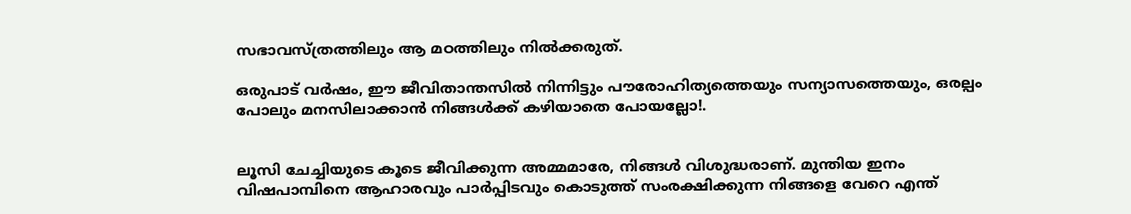സഭാവസ്ത്രത്തിലും ആ മഠത്തിലും നിൽക്കരുത്.

ഒരുപാട് വർഷം, ഈ ജീവിതാന്തസിൽ നിന്നിട്ടും പൗരോഹിത്യത്തെയും സന്യാസത്തെയും, ഒരല്പം പോലും മനസിലാക്കാൻ നിങ്ങൾക്ക് കഴിയാതെ പോയല്ലോ!.


ലൂസി ചേച്ചിയുടെ കൂടെ ജീവിക്കുന്ന അമ്മമാരേ, നിങ്ങൾ വിശുദ്ധരാണ്. മുന്തിയ ഇനം വിഷപാമ്പിനെ ആഹാരവും പാർപ്പിടവും കൊടുത്ത് സംരക്ഷിക്കുന്ന നിങ്ങളെ വേറെ എന്ത്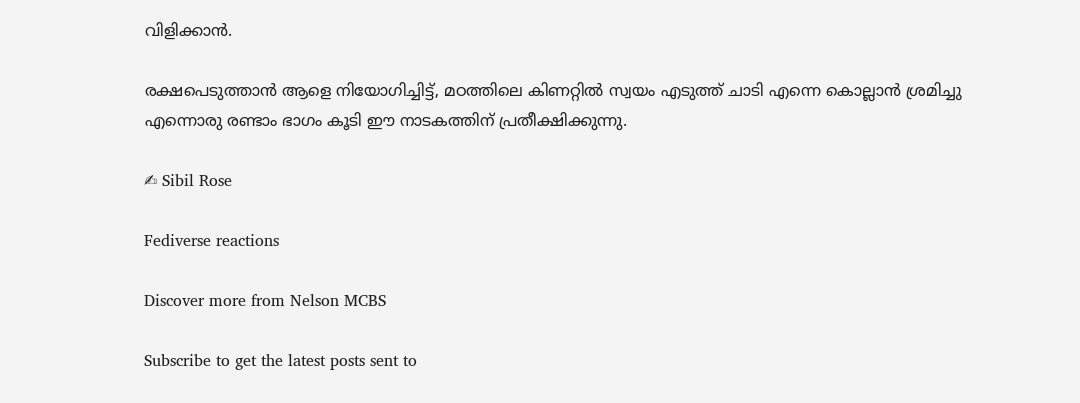വിളിക്കാൻ.

രക്ഷപെടുത്താൻ ആളെ നിയോഗിച്ചിട്ട്, മഠത്തിലെ കിണറ്റിൽ സ്വയം എടുത്ത് ചാടി എന്നെ കൊല്ലാൻ ശ്രമിച്ചു എന്നൊരു രണ്ടാം ഭാഗം കൂടി ഈ നാടകത്തിന് പ്രതീക്ഷിക്കുന്നു.

✍ Sibil Rose

Fediverse reactions

Discover more from Nelson MCBS

Subscribe to get the latest posts sent to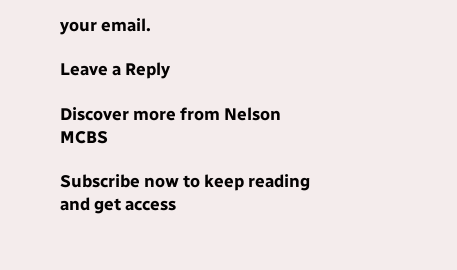your email.

Leave a Reply

Discover more from Nelson MCBS

Subscribe now to keep reading and get access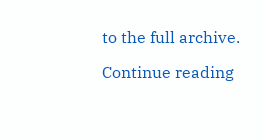to the full archive.

Continue reading